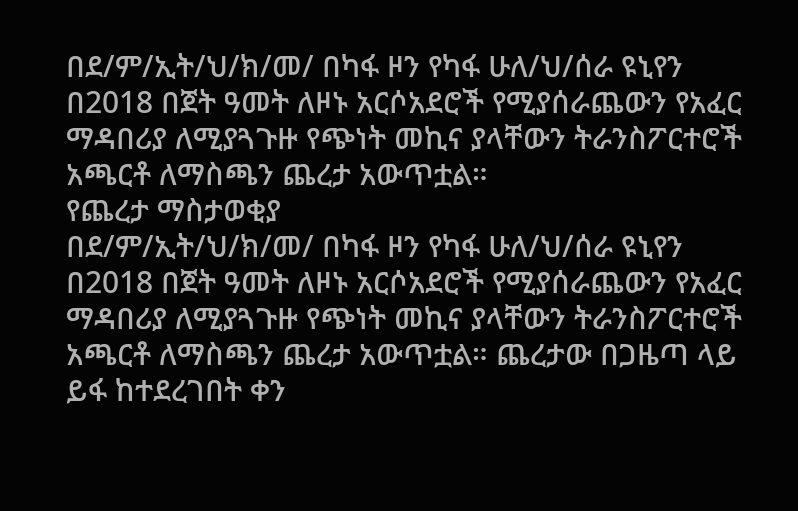በደ/ም/ኢት/ህ/ክ/መ/ በካፋ ዞን የካፋ ሁለ/ህ/ሰራ ዩኒየን በ2018 በጀት ዓመት ለዞኑ አርሶአደሮች የሚያሰራጨውን የአፈር ማዳበሪያ ለሚያጓጉዙ የጭነት መኪና ያላቸውን ትራንስፖርተሮች አጫርቶ ለማስጫን ጨረታ አውጥቷል።
የጨረታ ማስታወቂያ
በደ/ም/ኢት/ህ/ክ/መ/ በካፋ ዞን የካፋ ሁለ/ህ/ሰራ ዩኒየን በ2018 በጀት ዓመት ለዞኑ አርሶአደሮች የሚያሰራጨውን የአፈር ማዳበሪያ ለሚያጓጉዙ የጭነት መኪና ያላቸውን ትራንስፖርተሮች አጫርቶ ለማስጫን ጨረታ አውጥቷል። ጨረታው በጋዜጣ ላይ ይፋ ከተደረገበት ቀን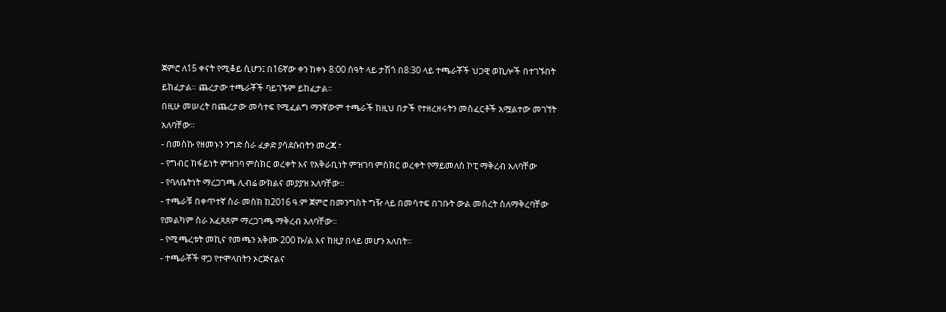ጀምሮ ለ15 ቀናት የሚቆይ ሲሆን፤ በ16ኛው ቀን ከቀኑ 8:00 ሰዓት ላይ ታሽጎ በ8:30 ላይ ተጫራቾች ህጋዊ ወኪሎች በተገኙበት ይከፈታል። ጨረታው ተጫራቾች ባይገኙም ይከፈታል።
በዚሁ መሠረት በጨረታው መሳተፍ የሚፈልግ ማንኛውም ተጫራች ከዚህ በታች የተዘረዘሩትን መስፈርቶች አሟልተው መገኘት አለባቸው።
- በመስኩ የዘመኑን ንግድ ስራ ፈቃድ ያሳደሱበትን መረጃ ፣
- የግብር ከፋይነት ምዝገባ ምስክር ወረቀት እና የአቅራቢነት ምዝገባ ምስክር ወረቀት የማይመለስ ኮፒ ማቅረብ አለባቸው
- የባለቤትነት ማረጋገጫ ሊብሬ ውክልና መያያዝ አለባቸው።
- ተጫራቹ በቀጥተኛ ስራ መስክ ከ2016 ዓ.ም ጀምሮ በመንግስት ግዥ ላይ በመሳተፍ በገቡት ውል መሰረት ስለማቅረባቸው የመልካም ስራ አፈጻጸም ማረጋገጫ ማቅረብ አለባቸው።
- የሚጫረቱት መኪና የመጫን አቅሙ 200 ኩ/ል እና ከዚያ በላይ መሆን አለበት፡፡
- ተጫራቾች ዋጋ የተሞላበትን ኦርጅናልና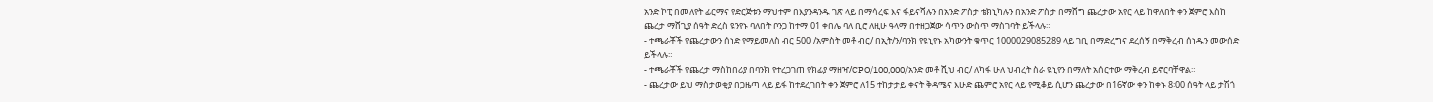አንድ ኮፒ በመለየት ፊርማና የድርጅቱን ማህተም በእያንዳንዱ ገጽ ላይ በማሳረፍ እና ፋይናሻሉን በአንድ ፖስታ ቴክኒካሉን በአንድ ፖስታ በማሸግ ጨረታው አየር ላይ ከዋለበት ቀን ጀምሮ እስከ ጨረታ ማሸጊያ ሰዓት ድረስ ዩንየኑ ባለበት ቦንጋ ከተማ 01 ቀበሌ ባለ ቢሮ ለዚሁ ዓላማ በተዘጋጀው ሳጥን ውስጥ ማስገባት ይችላሉ።
- ተጫራቾች የጨረታውን ሰነድ የማይመለስ ብር 500 /አምስት መቶ ብር/ በኢት/ን/ባንክ የዩኒየኑ አካውንት ቁጥር 1000029085289 ላይ ገቢ በማድረግና ደረሰኝ በማቅረብ ሰነዱን መውሰድ ይችላሉ።
- ተጫራቾች የጨረታ ማስከበሪያ በባንክ የተረጋገጠ የክፊያ ማዘዣ/CPO/100,000/አንድ መቶ ሺህ ብር/ ለካፋ ሁለ ህብረት ስራ ዩኒየን በማለት አሰርተው ማቅረብ ይኖርባቸዋል።
- ጨረታው ይህ ማስታወቂያ በጋዜጣ ላይ ይፋ ከተደረገበት ቀን ጀምሮ ለ15 ተከታታይ ቀናት ቅዳሜና እሁድ ጨምሮ አየር ላይ የሚቆይ ሲሆን ጨረታው በ16ኛው ቀን ከቀኑ 8፡00 ሰዓት ላይ ታሽጎ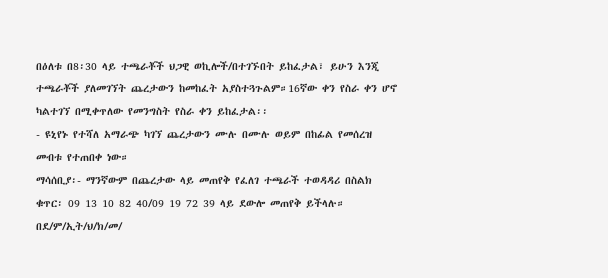በዕለቱ በ8፡30 ላይ ተጫራቾች ህጋዊ ወኪሎች/በተገኙበት ይከፈታል፣ ይሁን እንጂ ተጫራቾች ያለመገኘት ጨረታውን ከመከፈት አያስተጓጉልም።16ኛው ቀን የስራ ቀን ሆኖ ካልተገኘ በሚቀጥለው የመንግስት የስራ ቀን ይከፈታል፡፡
- ዩኒየኑ የተሻለ አማራጭ ካገኘ ጨረታውን ሙሉ በሙሉ ወይም በከፊል የመሰረዝ መብቱ የተጠበቀ ነው።
ማሳሰቢያ፡- ማንኛውም በጨረታው ላይ መጠየቅ የፈለገ ተጫራች ተወዳዳሪ በስልክ ቁጥር፡ 09 13 10 82 40/09 19 72 39 ላይ ደውሎ መጠየቅ ይችላሉ።
በደ/ም/ኢት/ህ/ክ/መ/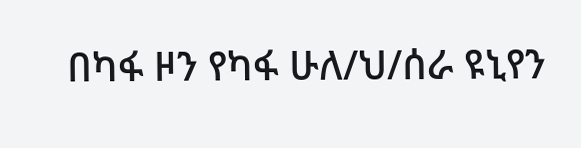በካፋ ዞን የካፋ ሁለ/ህ/ሰራ ዩኒየን